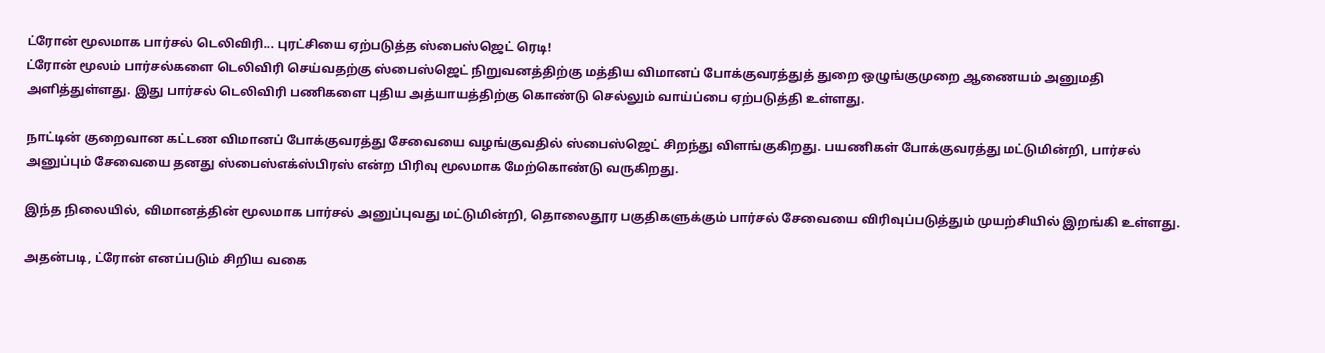ட்ரோன் மூலமாக பார்சல் டெலிவிரி... புரட்சியை ஏற்படுத்த ஸ்பைஸ்ஜெட் ரெடி!
ட்ரோன் மூலம் பார்சல்களை டெலிவிரி செய்வதற்கு ஸ்பைஸ்ஜெட் நிறுவனத்திற்கு மத்திய விமானப் போக்குவரத்துத் துறை ஒழுங்குமுறை ஆணையம் அனுமதி அளித்துள்ளது. இது பார்சல் டெலிவிரி பணிகளை புதிய அத்யாயத்திற்கு கொண்டு செல்லும் வாய்ப்பை ஏற்படுத்தி உள்ளது.

நாட்டின் குறைவான கட்டண விமானப் போக்குவரத்து சேவையை வழங்குவதில் ஸ்பைஸ்ஜெட் சிறந்து விளங்குகிறது. பயணிகள் போக்குவரத்து மட்டுமின்றி, பார்சல் அனுப்பும் சேவையை தனது ஸ்பைஸ்எக்ஸ்பிரஸ் என்ற பிரிவு மூலமாக மேற்கொண்டு வருகிறது.

இந்த நிலையில், விமானத்தின் மூலமாக பார்சல் அனுப்புவது மட்டுமின்றி, தொலைதூர பகுதிகளுக்கும் பார்சல் சேவையை விரிவுப்படுத்தும் முயற்சியில் இறங்கி உள்ளது.

அதன்படி, ட்ரோன் எனப்படும் சிறிய வகை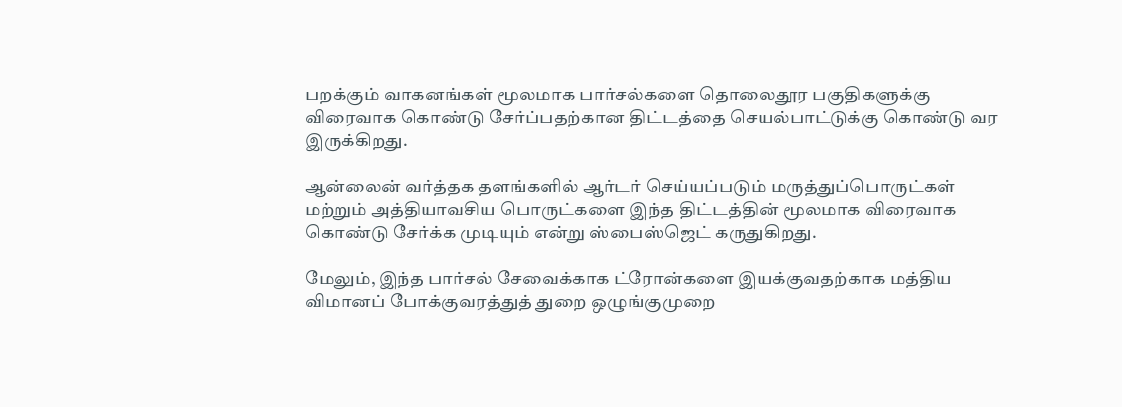பறக்கும் வாகனங்கள் மூலமாக பார்சல்களை தொலைதூர பகுதிகளுக்கு விரைவாக கொண்டு சேர்ப்பதற்கான திட்டத்தை செயல்பாட்டுக்கு கொண்டு வர இருக்கிறது.

ஆன்லைன் வர்த்தக தளங்களில் ஆர்டர் செய்யப்படும் மருத்துப்பொருட்கள் மற்றும் அத்தியாவசிய பொருட்களை இந்த திட்டத்தின் மூலமாக விரைவாக கொண்டு சேர்க்க முடியும் என்று ஸ்பைஸ்ஜெட் கருதுகிறது.

மேலும், இந்த பார்சல் சேவைக்காக ட்ரோன்களை இயக்குவதற்காக மத்திய விமானப் போக்குவரத்துத் துறை ஒழுங்குமுறை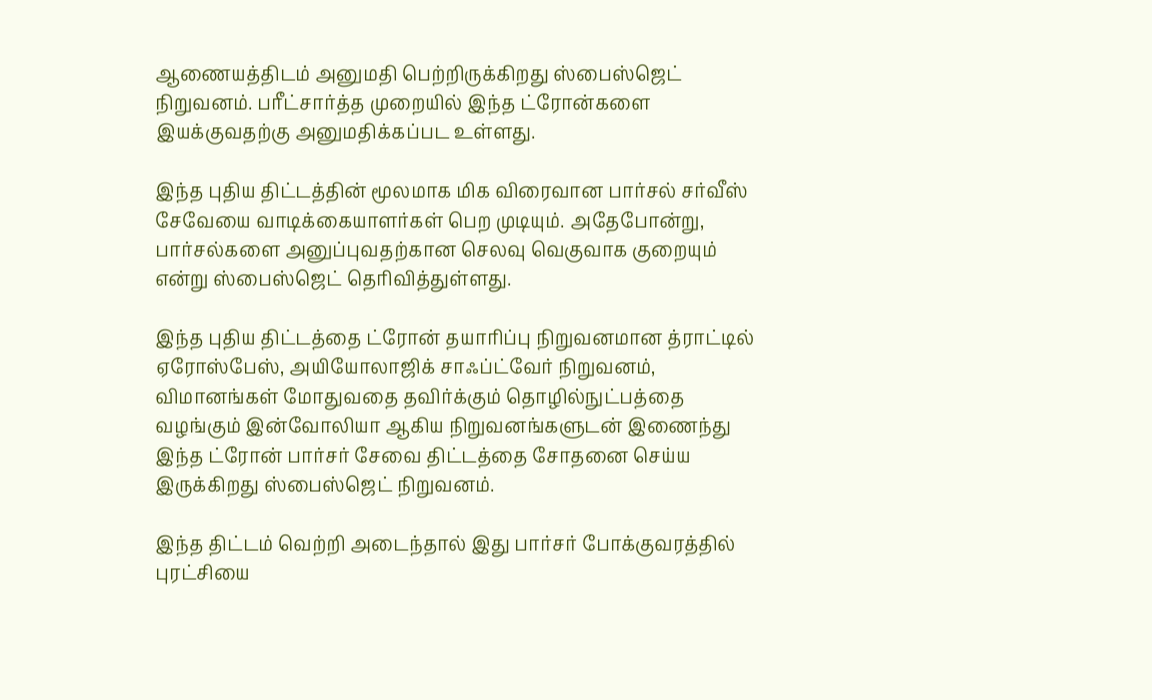ஆணையத்திடம் அனுமதி பெற்றிருக்கிறது ஸ்பைஸ்ஜெட் நிறுவனம். பரீட்சார்த்த முறையில் இந்த ட்ரோன்களை இயக்குவதற்கு அனுமதிக்கப்பட உள்ளது.

இந்த புதிய திட்டத்தின் மூலமாக மிக விரைவான பார்சல் சர்வீஸ் சேவேயை வாடிக்கையாளர்கள் பெற முடியும். அதேபோன்று, பார்சல்களை அனுப்புவதற்கான செலவு வெகுவாக குறையும் என்று ஸ்பைஸ்ஜெட் தெரிவித்துள்ளது.

இந்த புதிய திட்டத்தை ட்ரோன் தயாரிப்பு நிறுவனமான த்ராட்டில் ஏரோஸ்பேஸ், அயியோலாஜிக் சாஃப்ட்வேர் நிறுவனம், விமானங்கள் மோதுவதை தவிர்க்கும் தொழில்நுட்பத்தை வழங்கும் இன்வோலியா ஆகிய நிறுவனங்களுடன் இணைந்து இந்த ட்ரோன் பார்சர் சேவை திட்டத்தை சோதனை செய்ய இருக்கிறது ஸ்பைஸ்ஜெட் நிறுவனம்.

இந்த திட்டம் வெற்றி அடைந்தால் இது பார்சர் போக்குவரத்தில் புரட்சியை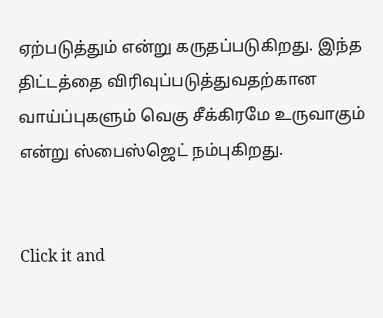ஏற்படுத்தும் என்று கருதப்படுகிறது. இந்த திட்டத்தை விரிவுப்படுத்துவதற்கான வாய்ப்புகளும் வெகு சீக்கிரமே உருவாகும் என்று ஸ்பைஸ்ஜெட் நம்புகிறது.


Click it and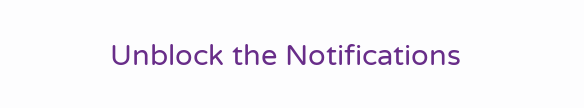Unblock the Notifications